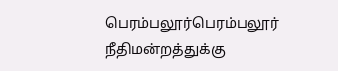பெரம்பலூர்பெரம்பலூர் நீதிமன்றத்துக்கு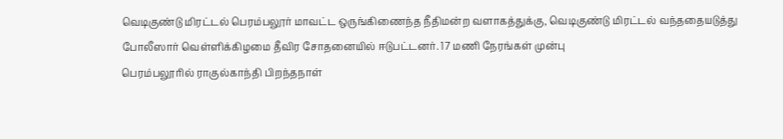வெடிகுண்டு மிரட்டல் பெரம்பலூர் மாவட்ட ஒருங்கிணைந்த நீதிமன்ற வளாகத்துக்கு, வெடிகுண்டு மிரட்டல் வந்ததையடுத்து போலீஸார் வெள்ளிக்கிழமை தீவிர சோதனையில் ஈடுபட்டனர். 17 மணி நேரங்கள் முன்பு
பெரம்பலூரில் ராகுல்காந்தி பிறந்தநாள்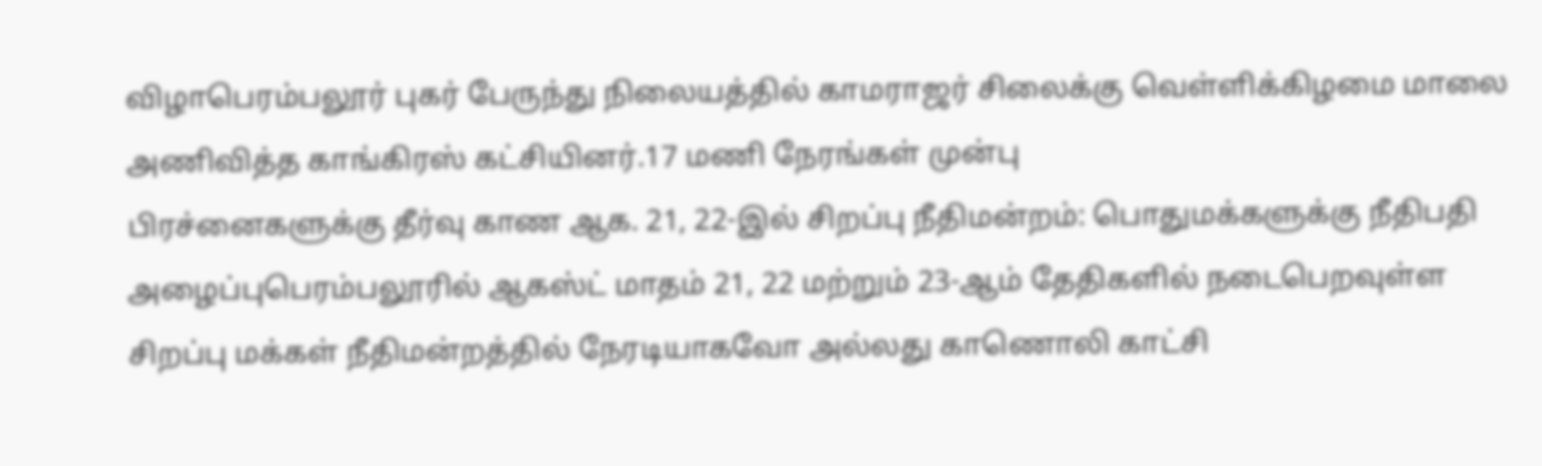விழாபெரம்பலூர் புகர் பேருந்து நிலையத்தில் காமராஜர் சிலைக்கு வெள்ளிக்கிழமை மாலை அணிவித்த காங்கிரஸ் கட்சியினர்.17 மணி நேரங்கள் முன்பு
பிரச்னைகளுக்கு தீர்வு காண ஆக. 21, 22-இல் சிறப்பு நீதிமன்றம்: பொதுமக்களுக்கு நீதிபதி அழைப்புபெரம்பலூரில் ஆகஸ்ட் மாதம் 21, 22 மற்றும் 23-ஆம் தேதிகளில் நடைபெறவுள்ள சிறப்பு மக்கள் நீதிமன்றத்தில் நேரடியாகவோ அல்லது காணொலி காட்சி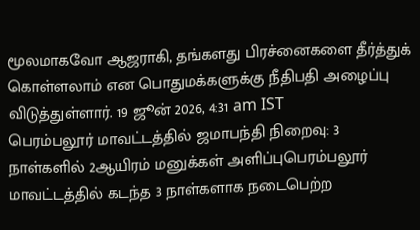மூலமாகவோ ஆஜராகி, தங்களது பிரச்னைகளை தீர்த்துக் கொள்ளலாம் என பொதுமக்களுக்கு நீதிபதி அழைப்பு விடுத்துள்ளார். 19 ஜூன் 2026, 4:31 am IST
பெரம்பலூர் மாவட்டத்தில் ஜமாபந்தி நிறைவு: 3 நாள்களில் 2ஆயிரம் மனுக்கள் அளிப்புபெரம்பலூர் மாவட்டத்தில் கடந்த 3 நாள்களாக நடைபெற்ற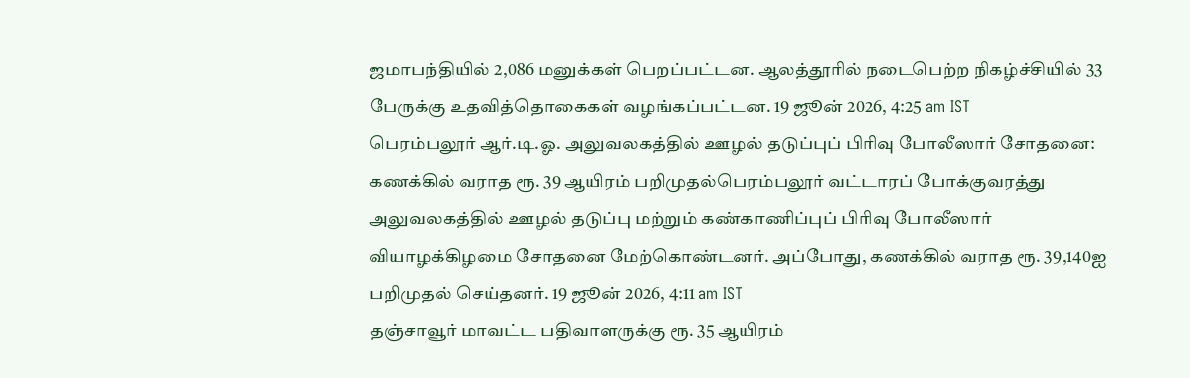ஜமாபந்தியில் 2,086 மனுக்கள் பெறப்பட்டன. ஆலத்தூரில் நடைபெற்ற நிகழ்ச்சியில் 33 பேருக்கு உதவித்தொகைகள் வழங்கப்பட்டன. 19 ஜூன் 2026, 4:25 am IST
பெரம்பலூர் ஆர்.டி.ஓ. அலுவலகத்தில் ஊழல் தடுப்புப் பிரிவு போலீஸார் சோதனை: கணக்கில் வராத ரூ. 39 ஆயிரம் பறிமுதல்பெரம்பலூர் வட்டாரப் போக்குவரத்து அலுவலகத்தில் ஊழல் தடுப்பு மற்றும் கண்காணிப்புப் பிரிவு போலீஸார் வியாழக்கிழமை சோதனை மேற்கொண்டனர். அப்போது, கணக்கில் வராத ரூ. 39,140ஐ பறிமுதல் செய்தனர். 19 ஜூன் 2026, 4:11 am IST
தஞ்சாவூர் மாவட்ட பதிவாளருக்கு ரூ. 35 ஆயிரம்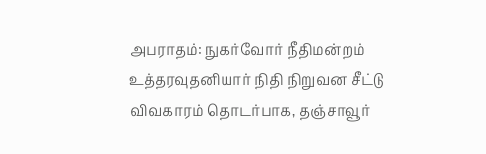அபராதம்: நுகர்வோர் நீதிமன்றம் உத்தரவுதனியார் நிதி நிறுவன சீட்டு விவகாரம் தொடர்பாக, தஞ்சாவூர்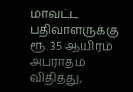மாவட்ட பதிவாளருக்கு ரூ. 35 ஆயிரம் அபராதம் விதித்து,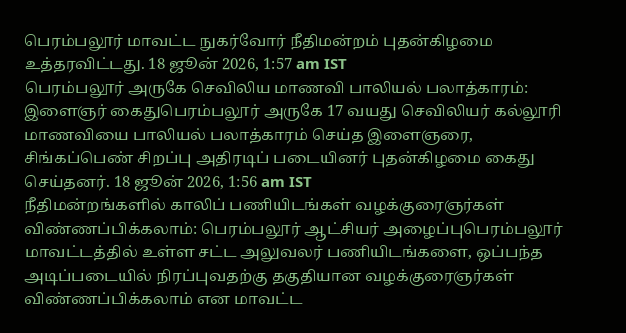பெரம்பலூர் மாவட்ட நுகர்வோர் நீதிமன்றம் புதன்கிழமை உத்தரவிட்டது. 18 ஜூன் 2026, 1:57 am IST
பெரம்பலூர் அருகே செவிலிய மாணவி பாலியல் பலாத்காரம்: இளைஞர் கைதுபெரம்பலூர் அருகே 17 வயது செவிலியர் கல்லூரி மாணவியை பாலியல் பலாத்காரம் செய்த இளைஞரை, சிங்கப்பெண் சிறப்பு அதிரடிப் படையினர் புதன்கிழமை கைது செய்தனர். 18 ஜூன் 2026, 1:56 am IST
நீதிமன்றங்களில் காலிப் பணியிடங்கள் வழக்குரைஞர்கள் விண்ணப்பிக்கலாம்: பெரம்பலூர் ஆட்சியர் அழைப்புபெரம்பலூர் மாவட்டத்தில் உள்ள சட்ட அலுவலர் பணியிடங்களை, ஒப்பந்த அடிப்படையில் நிரப்புவதற்கு தகுதியான வழக்குரைஞர்கள் விண்ணப்பிக்கலாம் என மாவட்ட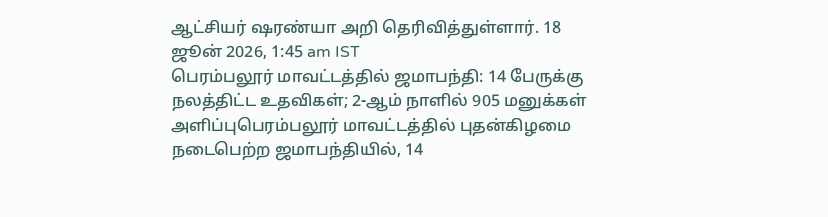ஆட்சியர் ஷரண்யா அறி தெரிவித்துள்ளார். 18 ஜூன் 2026, 1:45 am IST
பெரம்பலூர் மாவட்டத்தில் ஜமாபந்தி: 14 பேருக்கு நலத்திட்ட உதவிகள்; 2-ஆம் நாளில் 905 மனுக்கள் அளிப்புபெரம்பலூர் மாவட்டத்தில் புதன்கிழமை நடைபெற்ற ஜமாபந்தியில், 14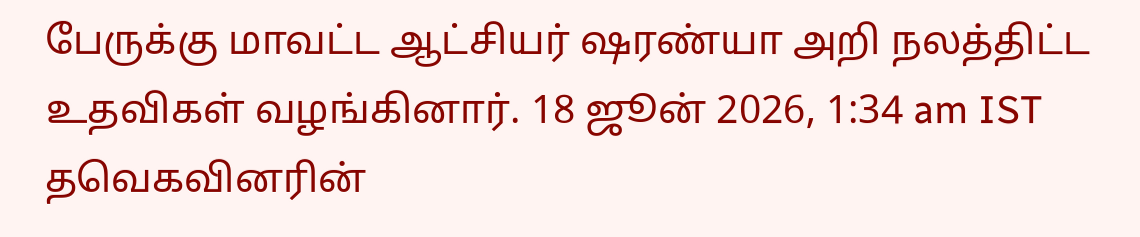பேருக்கு மாவட்ட ஆட்சியர் ஷரண்யா அறி நலத்திட்ட உதவிகள் வழங்கினார். 18 ஜூன் 2026, 1:34 am IST
தவெகவினரின்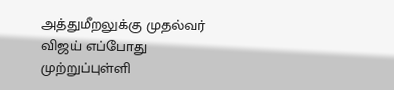அத்துமீறலுக்கு முதல்வர் விஜய் எப்போது முற்றுப்புள்ளி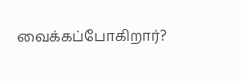வைக்கப்போகிறார்?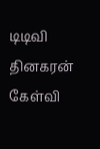டிடிவி தினகரன் கேள்வி